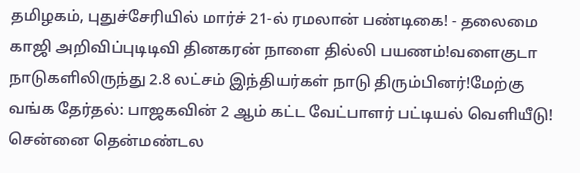தமிழகம், புதுச்சேரியில் மார்ச் 21-ல் ரமலான் பண்டிகை! - தலைமை காஜி அறிவிப்புடிடிவி தினகரன் நாளை தில்லி பயணம்!வளைகுடா நாடுகளிலிருந்து 2.8 லட்சம் இந்தியர்கள் நாடு திரும்பினர்!மேற்கு வங்க தேர்தல்: பாஜகவின் 2 ஆம் கட்ட வேட்பாளர் பட்டியல் வெளியீடு! சென்னை தென்மண்டல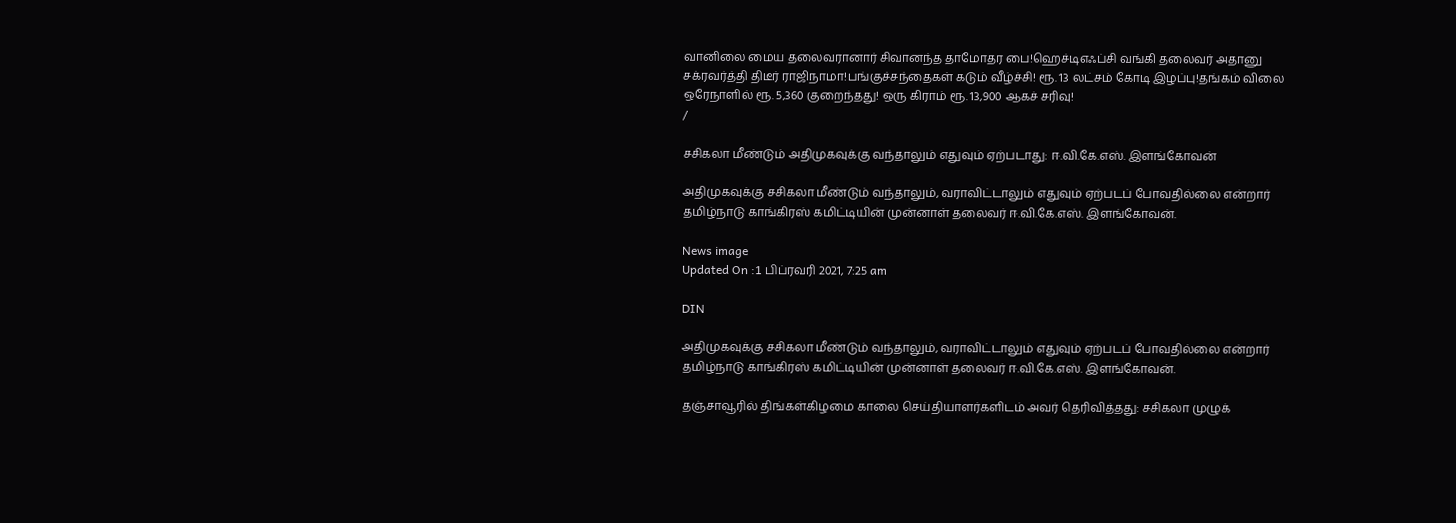வானிலை மைய தலைவரானார் சிவானந்த தாமோதர பை!ஹெச்டிஎஃப்சி வங்கி தலைவர் அதானு சக்ரவர்த்தி திடீர் ராஜிநாமா!பங்குச்சந்தைகள் கடும் வீழ்ச்சி! ரூ. 13 லட்சம் கோடி இழப்பு!தங்கம் விலை ஒரேநாளில் ரூ. 5,360 குறைந்தது! ஒரு கிராம் ரூ. 13,900 ஆகச் சரிவு!
/

சசிகலா மீண்டும் அதிமுகவுக்கு வந்தாலும் எதுவும் ஏற்படாது: ஈ.வி.கே.எஸ். இளங்கோவன்

அதிமுகவுக்கு சசிகலா மீண்டும் வந்தாலும், வராவிட்டாலும் எதுவும் ஏற்படப் போவதில்லை என்றார் தமிழ்நாடு காங்கிரஸ் கமிட்டியின் முன்னாள் தலைவர் ஈ.வி.கே.எஸ். இளங்கோவன்.

News image
Updated On :1 பிப்ரவரி 2021, 7:25 am

DIN

அதிமுகவுக்கு சசிகலா மீண்டும் வந்தாலும், வராவிட்டாலும் எதுவும் ஏற்படப் போவதில்லை என்றார் தமிழ்நாடு காங்கிரஸ் கமிட்டியின் முன்னாள் தலைவர் ஈ.வி.கே.எஸ். இளங்கோவன்.

தஞ்சாவூரில் திங்கள்கிழமை காலை செய்தியாளர்களிடம் அவர் தெரிவித்தது: சசிகலா முழுக்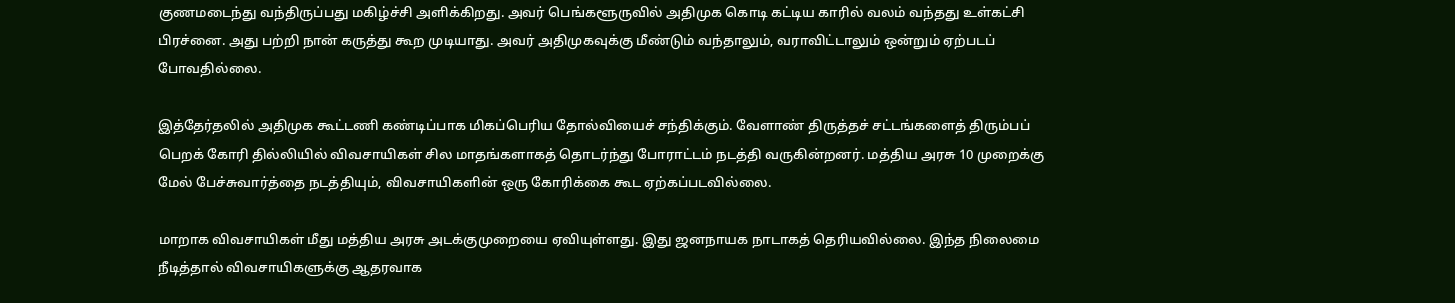குணமடைந்து வந்திருப்பது மகிழ்ச்சி அளிக்கிறது. அவர் பெங்களூருவில் அதிமுக கொடி கட்டிய காரில் வலம் வந்தது உள்கட்சி பிரச்னை. அது பற்றி நான் கருத்து கூற முடியாது. அவர் அதிமுகவுக்கு மீண்டும் வந்தாலும், வராவிட்டாலும் ஒன்றும் ஏற்படப் போவதில்லை.

இத்தேர்தலில் அதிமுக கூட்டணி கண்டிப்பாக மிகப்பெரிய தோல்வியைச் சந்திக்கும். வேளாண் திருத்தச் சட்டங்களைத் திரும்பப் பெறக் கோரி தில்லியில் விவசாயிகள் சில மாதங்களாகத் தொடர்ந்து போராட்டம் நடத்தி வருகின்றனர். மத்திய அரசு 10 முறைக்கு மேல் பேச்சுவார்த்தை நடத்தியும், விவசாயிகளின் ஒரு கோரிக்கை கூட ஏற்கப்படவில்லை.

மாறாக விவசாயிகள் மீது மத்திய அரசு அடக்குமுறையை ஏவியுள்ளது. இது ஜனநாயக நாடாகத் தெரியவில்லை. இந்த நிலைமை நீடித்தால் விவசாயிகளுக்கு ஆதரவாக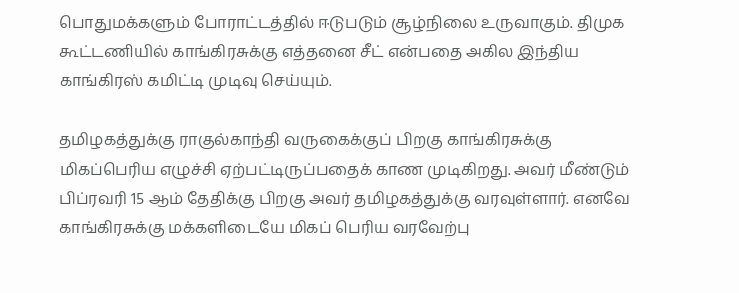பொதுமக்களும் போராட்டத்தில் ஈடுபடும் சூழ்நிலை உருவாகும். திமுக கூட்டணியில் காங்கிரசுக்கு எத்தனை சீட் என்பதை அகில இந்திய காங்கிரஸ் கமிட்டி முடிவு செய்யும்.

தமிழகத்துக்கு ராகுல்காந்தி வருகைக்குப் பிறகு காங்கிரசுக்கு மிகப்பெரிய எழுச்சி ஏற்பட்டிருப்பதைக் காண முடிகிறது. அவர் மீண்டும் பிப்ரவரி 15 ஆம் தேதிக்கு பிறகு அவர் தமிழகத்துக்கு வரவுள்ளார். எனவே காங்கிரசுக்கு மக்களிடையே மிகப் பெரிய வரவேற்பு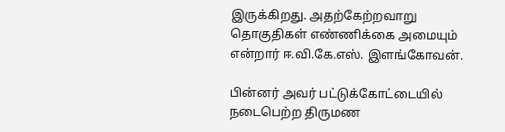இருக்கிறது. அதற்கேற்றவாறு தொகுதிகள் எண்ணிக்கை அமையும் என்றார் ஈ.வி.கே.எஸ். இளங்கோவன்.

பின்னர் அவர் பட்டுக்கோட்டையில் நடைபெற்ற திருமண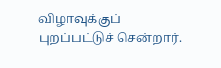விழாவுக்குப் புறப்பட்டுச் சென்றார்.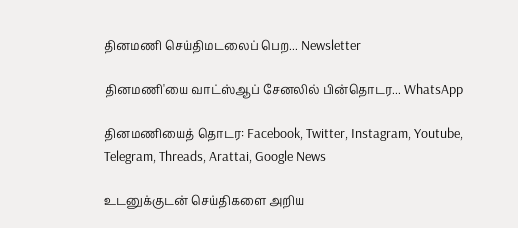தினமணி செய்திமடலைப் பெற... Newsletter

தினமணி'யை வாட்ஸ்ஆப் சேனலில் பின்தொடர... WhatsApp

தினமணியைத் தொடர: Facebook, Twitter, Instagram, Youtube, Telegram, Threads, Arattai, Google News

உடனுக்குடன் செய்திகளை அறிய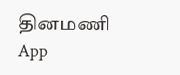தினமணி App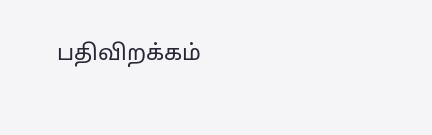பதிவிறக்கம்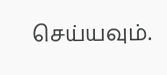செய்யவும்.